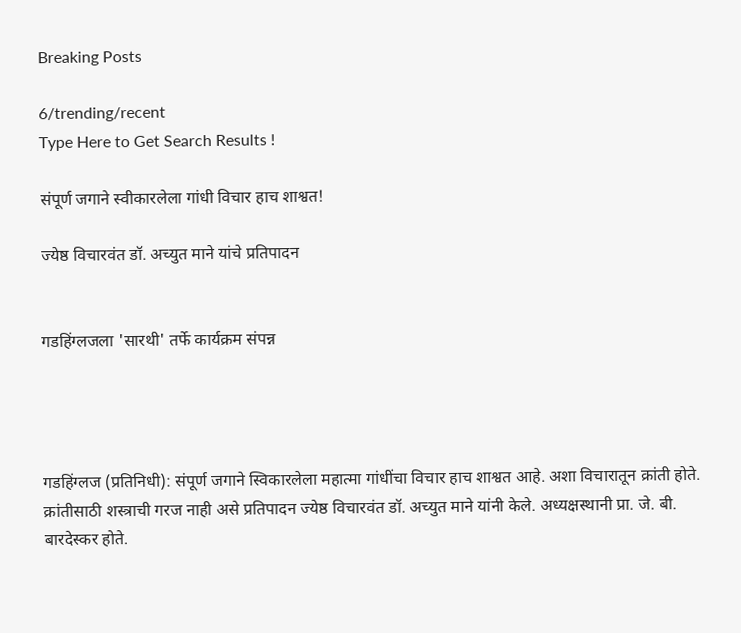Breaking Posts

6/trending/recent
Type Here to Get Search Results !

संपूर्ण जगाने स्वीकारलेला गांधी विचार हाच शाश्वत!

ज्येष्ठ विचारवंत डॉ. अच्युत माने यांचे प्रतिपादन


गडहिंग्लजला 'सारथी' तर्फे कार्यक्रम संपन्न




गडहिंग्लज (प्रतिनिधी): संपूर्ण जगाने स्विकारलेला महात्मा गांधींचा विचार हाच शाश्वत आहे. अशा विचारातून क्रांती होते. क्रांतीसाठी शस्त्राची गरज नाही असे प्रतिपादन ज्येष्ठ विचारवंत डॉ. अच्युत माने यांनी केले. अध्यक्षस्थानी प्रा. जे. बी. बारदेस्कर होते.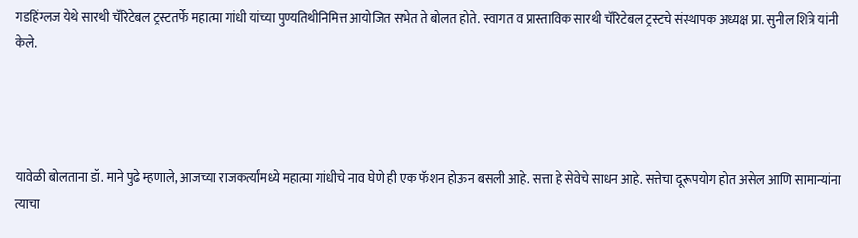गडहिंग्लज येथे सारथी चॅरिटेबल ट्रस्टतर्फे महात्मा गांधी यांच्या पुण्यतिथीनिमित्त आयोजित सभेत ते बोलत होते. स्वागत व प्रास्ताविक सारथी चॅरिटेबल ट्रस्टचे संस्थापक अध्यक्ष प्रा. सुनील शिंत्रे यांनी केले.




यावेळी बोलताना डॉ. माने पुढे म्हणाले, आजच्या राजकर्त्यांमध्ये महात्मा गांधीचे नाव घेणे ही एक फॅशन होऊन बसली आहे. सत्ता हे सेवेचे साधन आहे. सत्तेचा दूरूपयोग होत असेल आणि सामान्यांना त्याचा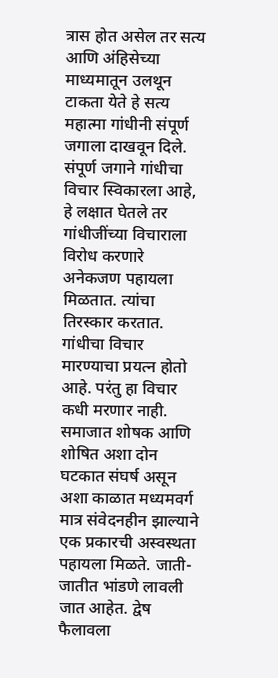त्रास होत असेल तर सत्य आणि अंहिसेच्या माध्यमातून उलथून टाकता येते हे सत्य महात्मा गांधीनी संपूर्ण जगाला दाखवून दिले. संपूर्ण जगाने गांधीचा विचार स्विकारला आहे,  हे लक्षात घेतले तर गांधीजींच्या विचाराला विरोध करणारे अनेकजण पहायला मिळतात. त्यांचा तिरस्कार करतात. गांधीचा विचार मारण्याचा प्रयत्न होतो आहे. परंतु हा विचार कधी मरणार नाही. समाजात शोषक आणि शोषित अशा दोन घटकात संघर्ष असून अशा काळात मध्यमवर्ग मात्र संवेदनहीन झाल्याने एक प्रकारची अस्वस्थता पहायला मिळते. जाती-जातीत भांडणे लावली जात आहेत. द्वेष फैलावला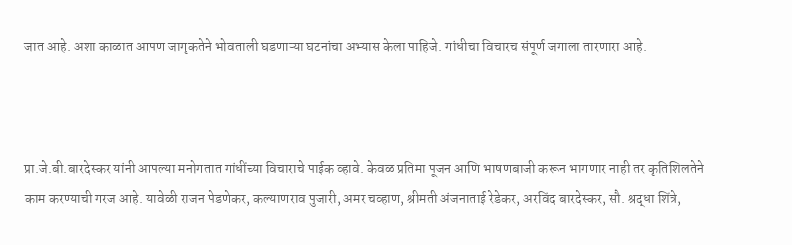जात आहे. अशा काळात आपण जागृकतेने भोवताली घडणाऱ्या घटनांचा अभ्यास केला पाहिजे. गांधीचा विचारच संपूर्ण जगाला तारणारा आहे.



प्रा.जे.बी.बारदेस्कर यांनी आपल्या मनोगतात गांधींच्या विचाराचे पाईक व्हावे. केवळ प्रतिमा पूजन आणि भाषणबाजी करून भागणार नाही तर कृतिशिलतेने काम करण्याची गरज आहे. यावेळी राजन पेडणेकर, कल्याणराव पुजारी, अमर चव्हाण, श्रीमती अंजनाताई रेडेकर, अरविंद बारदेस्कर, सौ. श्रद्धा शिंत्रे,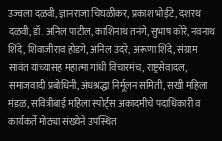उज्वला दळवी, ज्ञानराजा चिघळीकर, प्रकाश भोईटे, दशरथ दळवी, डॉ. अनिल पाटील, काशिनाथ तनंगे, सुभाष कोरे, नवनाथ शिंदे, शिवाजीराव होडगे, अनिल उंदरे, अरूणा शिंदे, संग्राम सावंत यांच्यासह महात्मा गांधी विचारमंच, राष्ट्रसेवादल, समाजवादी प्रबोधिनी, अंधश्रद्धा निर्मूलन समिती, सखी महिला मंडळ, सवित्रीबाई महिला स्पोर्ट्स अकादमीचे पदाधिकारी व कार्यकर्ते मोठ्या संख्येने उपस्थित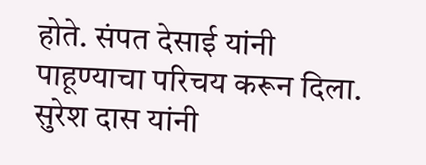होते. संपत देसाई यांनी पाहूण्याचा परिचय करून दिला. सुरेश दास यांनी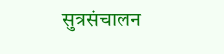सुत्रसंचालन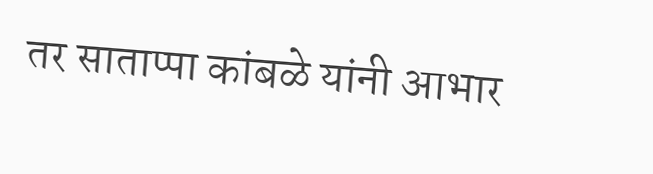तर साताप्पा कांबळे यांनी आभार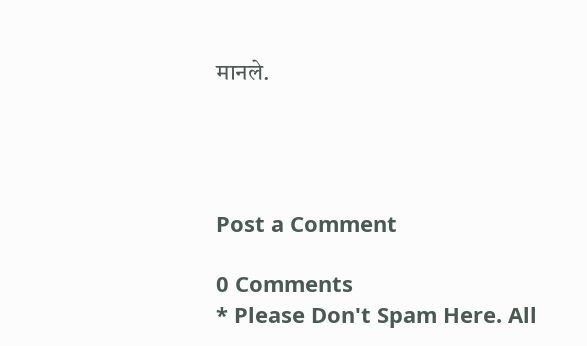मानले.




Post a Comment

0 Comments
* Please Don't Spam Here. All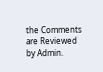the Comments are Reviewed by Admin.